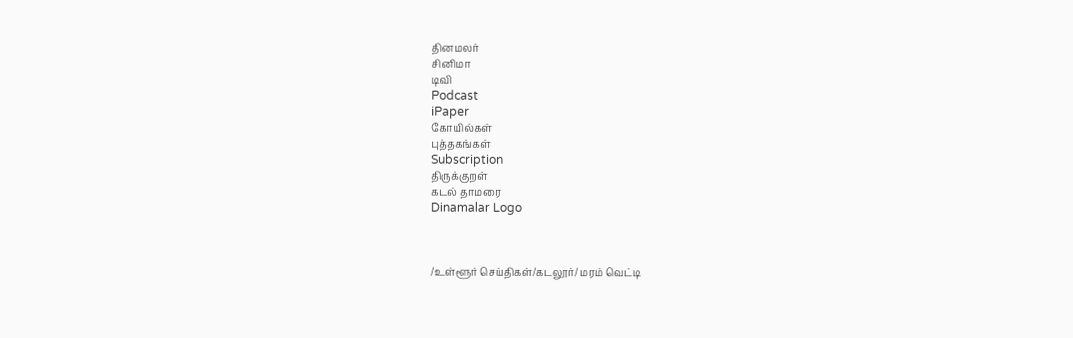தினமலர்
சினிமா
டிவி
Podcast
iPaper
கோயில்கள்
புத்தகங்கள்
Subscription
திருக்குறள்
கடல் தாமரை
Dinamalar Logo



/உள்ளூர் செய்திகள்/கடலூர்/ மரம் வெட்டி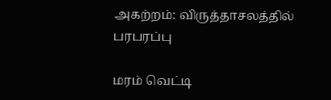அகற்றம்: விருத்தாசலத்தில் பரபரப்பு

மரம் வெட்டி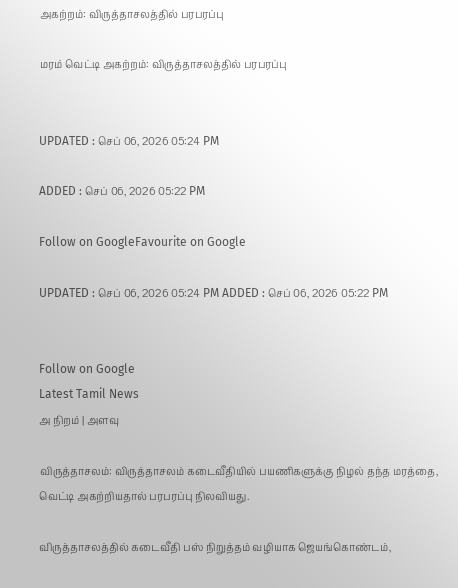அகற்றம்: விருத்தாசலத்தில் பரபரப்பு

மரம் வெட்டி அகற்றம்: விருத்தாசலத்தில் பரபரப்பு


UPDATED : செப் 06, 2026 05:24 PM

ADDED : செப் 06, 2026 05:22 PM

Follow on GoogleFavourite on Google

UPDATED : செப் 06, 2026 05:24 PM ADDED : செப் 06, 2026 05:22 PM


Follow on Google
Latest Tamil News
அ நிறம் | அளவு

விருத்தாசலம்: விருத்தாசலம் கடைவீதியில் பயணிகளுக்கு நிழல் தந்த மரத்தை, வெட்டி அகற்றியதால் பரபரப்பு நிலவியது.

விருத்தாசலத்தில் கடைவீதி பஸ் நிறுத்தம் வழியாக ஜெயங்கொண்டம்,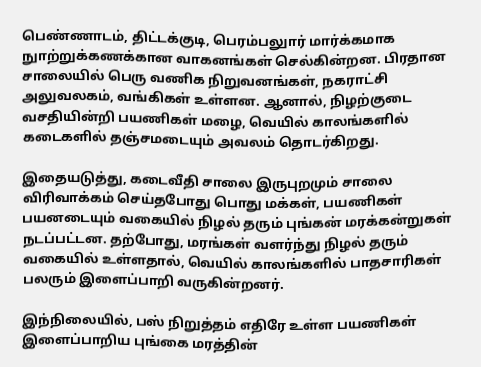பெண்ணாடம், திட்டக்குடி, பெரம்பலுார் மார்க்கமாக நுாற்றுக்கணக்கான வாகனங்கள் செல்கின்றன. பிரதான சாலையில் பெரு வணிக நிறுவனங்கள், நகராட்சி அலுவலகம், வங்கிகள் உள்ளன. ஆனால், நிழற்குடை வசதியின்றி பயணிகள் மழை, வெயில் காலங்களில் கடைகளில் தஞ்சமடையும் அவலம் தொடர்கிறது.

இதையடுத்து, கடைவீதி சாலை இருபுறமும் சாலை விரிவாக்கம் செய்தபோது பொது மக்கள், பயணிகள் பயனடையும் வகையில் நிழல் தரும் புங்கன் மரக்கன்றுகள் நடப்பட்டன. தற்போது, மரங்கள் வளர்ந்து நிழல் தரும் வகையில் உள்ளதால், வெயில் காலங்களில் பாதசாரிகள் பலரும் இளைப்பாறி வருகின்றனர்.

இந்நிலையில், பஸ் நிறுத்தம் எதிரே உள்ள பயணிகள் இளைப்பாறிய புங்கை மரத்தின்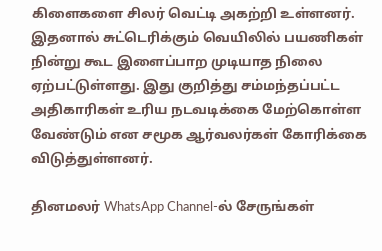கிளைகளை சிலர் வெட்டி அகற்றி உள்ளனர். இதனால் சுட்டெரிக்கும் வெயிலில் பயணிகள் நின்று கூட இளைப்பாற முடியாத நிலை ஏற்பட்டுள்ளது. இது குறித்து சம்மந்தப்பட்ட அதிகாரிகள் உரிய நடவடிக்கை மேற்கொள்ள வேண்டும் என சமூக ஆர்வலர்கள் கோரிக்கை விடுத்துள்ளனர்.

தினமலர் WhatsApp Channel-ல் சேருங்கள்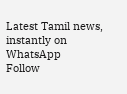Latest Tamil news, instantly on WhatsApp
Follow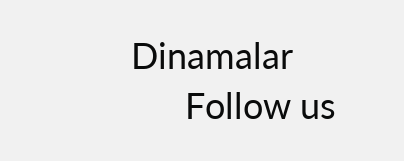Dinamalar
      Follow us